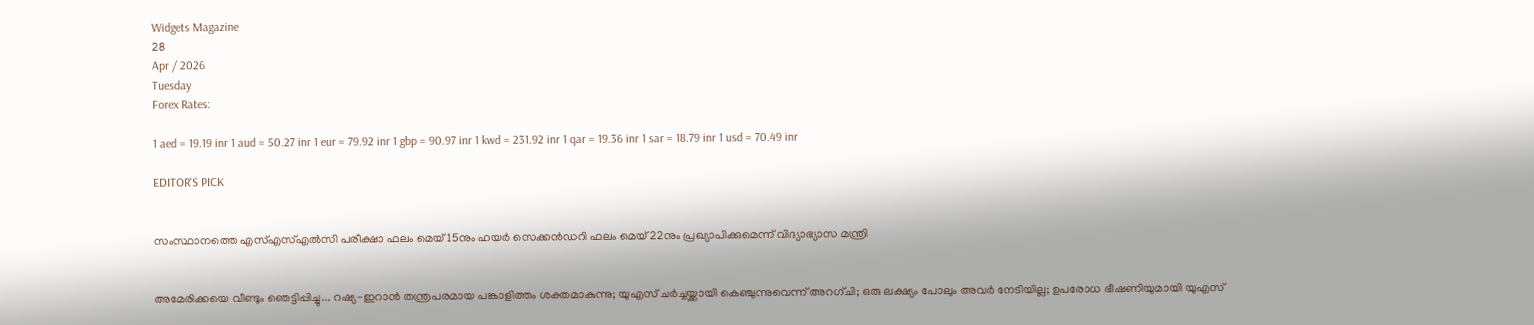Widgets Magazine
28
Apr / 2026
Tuesday
Forex Rates:

1 aed = 19.19 inr 1 aud = 50.27 inr 1 eur = 79.92 inr 1 gbp = 90.97 inr 1 kwd = 231.92 inr 1 qar = 19.36 inr 1 sar = 18.79 inr 1 usd = 70.49 inr

EDITOR'S PICK


സംസ്ഥാനത്തെ എസ്എസ്എൽസി പരീക്ഷാ ഫലം മെയ് 15നും ഹയർ സെക്കൻഡറി ഫലം മെയ് 22നും പ്രഖ്യാപിക്കുമെന്ന് വിദ്യാഭ്യാസ മന്ത്രി


അമേരിക്കയെ വീണ്ടും ഞെട്ടിപ്പിച്ചു... റഷ്യ-ഇറാൻ തന്ത്രപരമായ പങ്കാളിത്തം ശക്തമാകുന്നു; യുഎസ് ചർച്ചയ്ക്കായി കെഞ്ചുന്നുവെന്ന് അറഗ്ചി; ഒരു ലക്ഷ്യം പോലും അവർ നേടിയില്ല; ഉപരോധ ഭീഷണിയുമായി യുഎസ്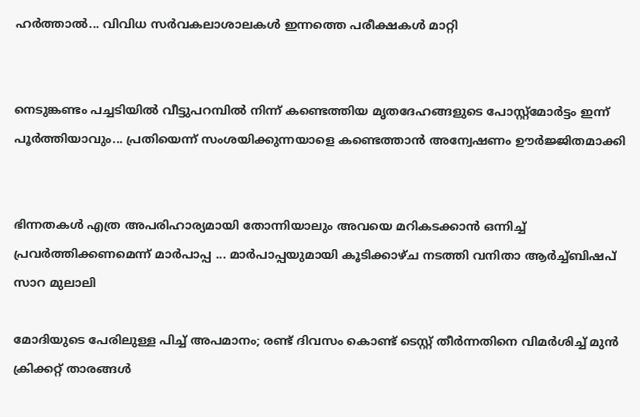ഹര്‍ത്താല്‍... വിവിധ സർവകലാശാലകൾ ഇന്നത്തെ പരീക്ഷകൾ മാറ്റി


നെടുങ്കണ്ടം പച്ചടിയിൽ വീട്ടുപറമ്പിൽ നിന്ന് കണ്ടെത്തിയ മൃതദേഹങ്ങളുടെ പോസ്റ്റ്മോർട്ടം ഇന്ന് പൂർത്തിയാവും... പ്രതിയെന്ന് സംശയിക്കുന്നയാളെ കണ്ടെത്താൻ അന്വേഷണം ഊർജ്ജിതമാക്കി


ഭിന്നതകൾ എത്ര അപരിഹാര്യമായി തോന്നിയാലും അവയെ മറികടക്കാൻ ഒന്നിച്ച്‌ പ്രവർത്തിക്കണമെന്ന് മാർപാപ്പ ... മാർപാപ്പയുമായി കൂടിക്കാഴ്‌ച നടത്തി വനിതാ ആർച്ച്‌ബിഷപ് സാറ മുലാലി

മോദിയുടെ പേരിലുള്ള പിച്ച് അപമാനം; രണ്ട് ദിവസം കൊണ്ട് ടെസ്റ്റ് തീർന്നതിനെ വിമർശിച്ച് മുൻ ക്രിക്കറ്റ് താരങ്ങൾ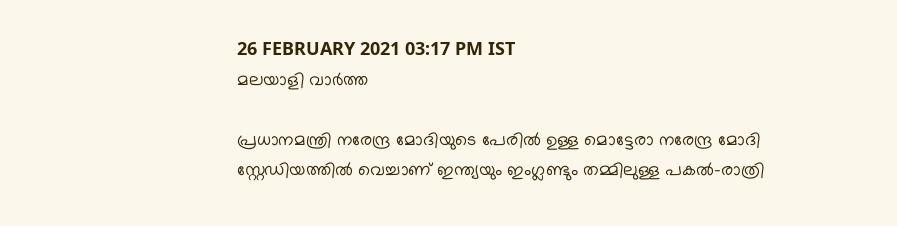26 FEBRUARY 2021 03:17 PM IST
മലയാളി വാര്‍ത്ത

പ്രധാനമന്ത്രി നരേന്ദ്ര മോദിയുടെ പേരിൽ ഉള്ള മൊട്ടേരാ നരേന്ദ്ര മോദി സ്റ്റേഡിയത്തിൽ വെച്ചാണ് ഇന്ത്യയും ഇംഗ്ലണ്ടും തമ്മിലുള്ള പകൽ-രാത്രി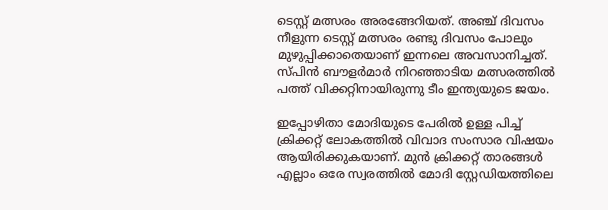ടെസ്റ്റ് മത്സരം അരങ്ങേറിയത്. അഞ്ച് ദിവസം നീളുന്ന ടെസ്റ്റ് മത്സരം രണ്ടു ദിവസം പോലും മുഴുപ്പിക്കാതെയാണ് ഇന്നലെ അവസാനിച്ചത്. സ്‌പിൻ ബൗളർമാർ നിറഞ്ഞാടിയ മത്സരത്തിൽ പത്ത് വിക്കറ്റിനായിരുന്നു ടീം ഇന്ത്യയുടെ ജയം.

ഇപ്പോഴിതാ മോദിയുടെ പേരിൽ ഉള്ള പിച്ച് ക്രിക്കറ്റ് ലോകത്തിൽ വിവാദ സംസാര വിഷയം ആയിരിക്കുകയാണ്. മുൻ ക്രിക്കറ്റ് താരങ്ങൾ എല്ലാം ഒരേ സ്വരത്തിൽ മോദി സ്റ്റേഡിയത്തിലെ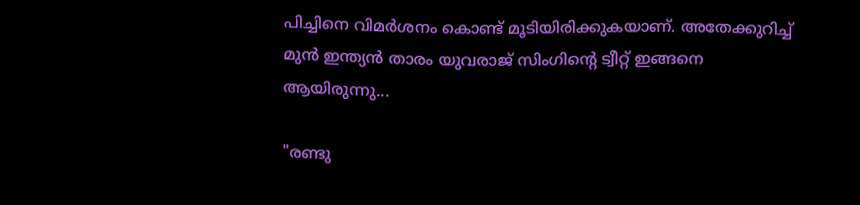പിച്ചിനെ വിമർശനം കൊണ്ട് മൂടിയിരിക്കുകയാണ്. അതേക്കുറിച്ച് മുൻ ഇന്ത്യൻ താരം യുവരാജ് സിംഗിന്റെ ട്വീറ്റ് ഇങ്ങനെ ആയിരുന്നു...

"രണ്ടു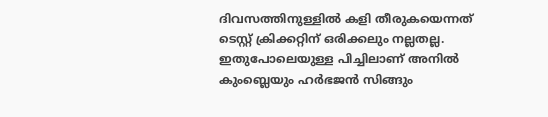ദിവസത്തിനുള്ളിൽ കളി തീരുകയെന്നത് ടെസ്റ്റ് ക്രിക്കറ്റിന് ഒരിക്കലും നല്ലതല്ല. ഇതുപോലെയുള്ള പിച്ചിലാണ് അനിൽ കുംബ്ലെയും ഹർഭജൻ സിങ്ങും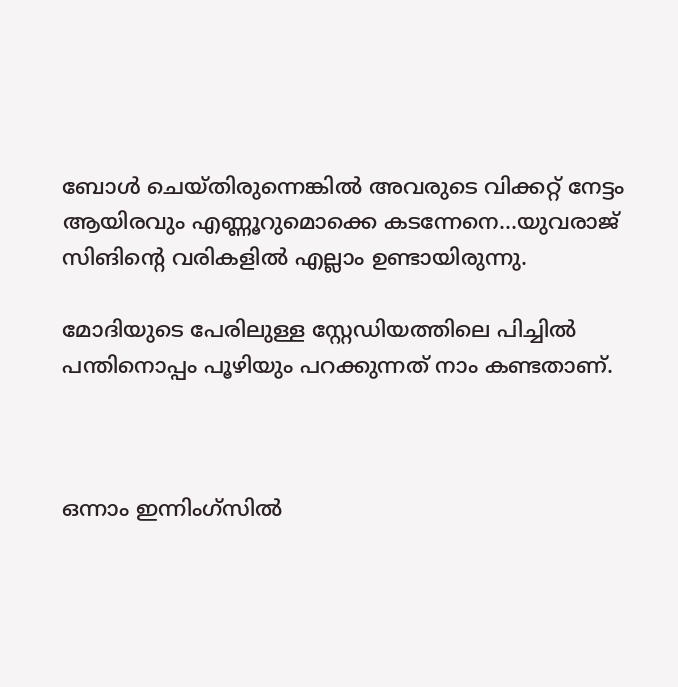ബോൾ ചെയ്തിരുന്നെങ്കിൽ അവരുടെ വിക്കറ്റ് നേട്ടം ആയിരവും എണ്ണൂറുമൊക്കെ കടന്നേനെ...യുവരാജ് സിങിന്റെ വരികളിൽ എല്ലാം ഉണ്ടായിരുന്നു.

മോദിയുടെ പേരിലുള്ള സ്റ്റേഡിയത്തിലെ പിച്ചിൽ പന്തിനൊപ്പം പൂഴിയും പറക്കുന്നത് നാം കണ്ടതാണ്.



ഒന്നാം ഇന്നിംഗ്‌സിൽ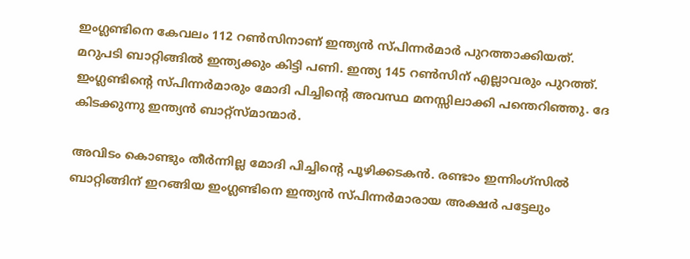ഇംഗ്ലണ്ടിനെ കേവലം 112 റൺസിനാണ് ഇന്ത്യൻ സ്പിന്നർമാർ പുറത്താക്കിയത്. മറുപടി ബാറ്റിങ്ങിൽ ഇന്ത്യക്കും കിട്ടി പണി. ഇന്ത്യ 145 റൺസിന് എല്ലാവരും പുറത്ത്. ഇംഗ്ലണ്ടിന്റെ സ്പിന്നർമാരും മോദി പിച്ചിന്റെ അവസ്ഥ മനസ്സിലാക്കി പന്തെറിഞ്ഞു. ദേ കിടക്കുന്നു ഇന്ത്യൻ ബാറ്റ്‌സ്മാന്മാർ.

അവിടം കൊണ്ടും തീർന്നില്ല മോദി പിച്ചിന്റെ പൂഴിക്കടകൻ. രണ്ടാം ഇന്നിംഗ്‌സിൽ ബാറ്റിങ്ങിന് ഇറങ്ങിയ ഇംഗ്ലണ്ടിനെ ഇന്ത്യൻ സ്പിന്നർമാരായ അക്ഷർ പട്ടേലും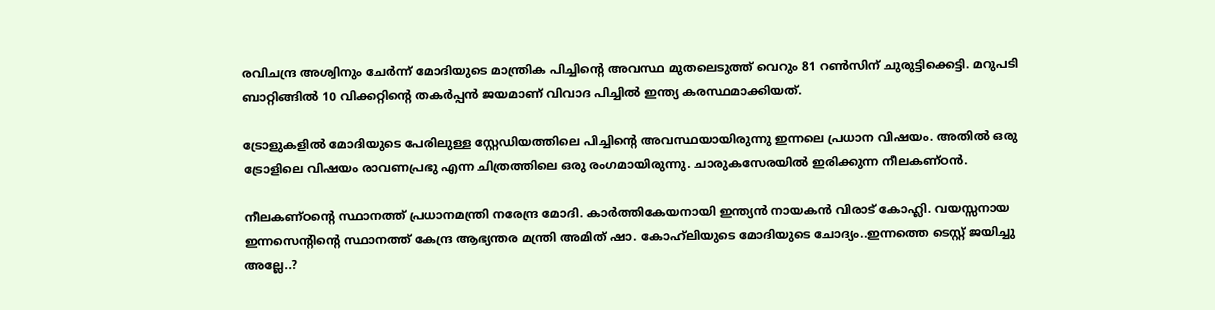രവിചന്ദ്ര അശ്വിനും ചേർന്ന് മോദിയുടെ മാന്ത്രിക പിച്ചിന്റെ അവസ്ഥ മുതലെടുത്ത് വെറും 81 റൺസിന് ചുരുട്ടിക്കെട്ടി. മറുപടി ബാറ്റിങ്ങിൽ 10 വിക്കറ്റിന്റെ തകർപ്പൻ ജയമാണ് വിവാദ പിച്ചിൽ ഇന്ത്യ കരസ്ഥമാക്കിയത്.

ട്രോളുകളിൽ മോദിയുടെ പേരിലുള്ള സ്റ്റേഡിയത്തിലെ പിച്ചിന്റെ അവസ്ഥയായിരുന്നു ഇന്നലെ പ്രധാന വിഷയം. അതിൽ ഒരു ട്രോളിലെ വിഷയം രാവണപ്രഭു എന്ന ചിത്രത്തിലെ ഒരു രംഗമായിരുന്നു. ചാരുകസേരയിൽ ഇരിക്കുന്ന നീലകണ്ഠൻ.

നീലകണ്ഠന്റെ സ്ഥാനത്ത് പ്രധാനമന്ത്രി നരേന്ദ്ര മോദി. കാർത്തികേയനായി ഇന്ത്യൻ നായകൻ വിരാട് കോഹ്ലി. വയസ്സനായ ഇന്നസെന്റിന്റെ സ്ഥാനത്ത് കേന്ദ്ര ആഭ്യന്തര മന്ത്രി അമിത് ഷാ. കോഹ്‌ലിയുടെ മോദിയുടെ ചോദ്യം..ഇന്നത്തെ ടെസ്റ്റ് ജയിച്ചു അല്ലേ..?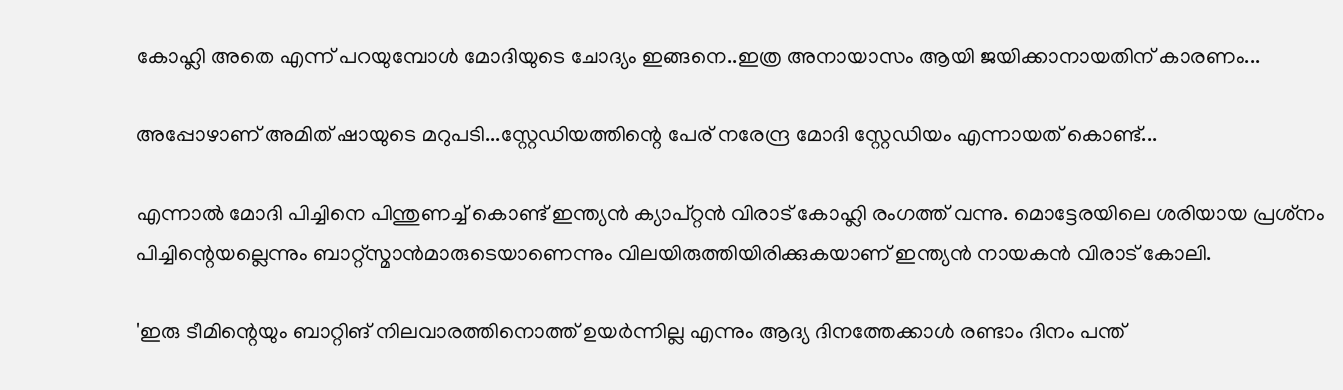കോഹ്ലി അതെ എന്ന് പറയുമ്പോൾ മോദിയുടെ ചോദ്യം ഇങ്ങനെ..ഇത്ര അനായാസം ആയി ജയിക്കാനായതിന് കാരണം...

അപ്പോഴാണ് അമിത് ഷായുടെ മറുപടി...സ്റ്റേഡിയത്തിന്റെ പേര് നരേന്ദ്ര മോദി സ്റ്റേഡിയം എന്നായത് കൊണ്ട്...

എന്നാൽ മോദി പിച്ചിനെ പിന്തുണച്ച് കൊണ്ട് ഇന്ത്യൻ ക്യാപ്റ്റൻ വിരാട് കോഹ്ലി രംഗത്ത് വന്നു. മൊട്ടേരയിലെ ശരിയായ പ്രശ്‌നം പിച്ചിന്റെയല്ലെന്നും ബാറ്റ്‌സ്മാന്‍മാരുടെയാണെന്നും വിലയിരുത്തിയിരിക്കുകയാണ് ഇന്ത്യന്‍ നായകന്‍ വിരാട് കോലി.

'ഇരു ടീമിന്റെയും ബാറ്റിങ് നിലവാരത്തിനൊത്ത് ഉയര്‍ന്നില്ല എന്നും ആദ്യ ദിനത്തേക്കാള്‍ രണ്ടാം ദിനം പന്ത്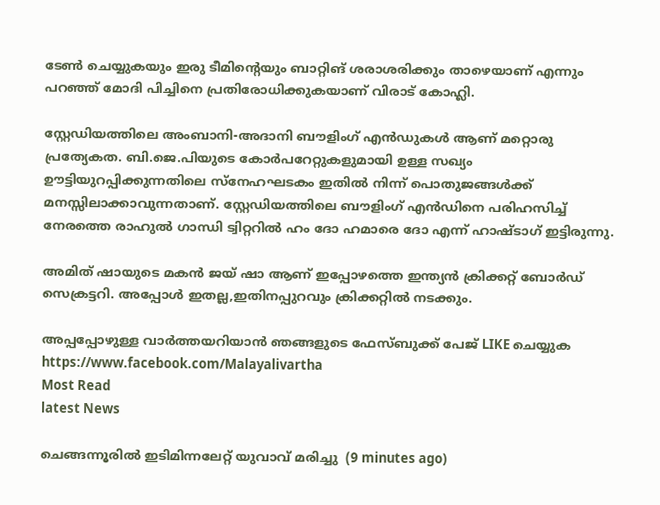ടേണ്‍ ചെയ്യുകയും ഇരു ടീമിന്റെയും ബാറ്റിങ് ശരാശരിക്കും താഴെയാണ് എന്നും പറഞ്ഞ് മോദി പിച്ചിനെ പ്രതിരോധിക്കുകയാണ് വിരാട് കോഹ്ലി.

സ്റ്റേഡിയത്തിലെ അംബാനി-അദാനി ബൗളിംഗ് എൻഡുകൾ ആണ് മറ്റൊരു പ്രത്യേകത. ബി.ജെ.പിയുടെ കോർപറേറ്റുകളുമായി ഉള്ള സഖ്യം ഊട്ടിയുറപ്പിക്കുന്നതിലെ സ്നേഹഘടകം ഇതിൽ നിന്ന് പൊതുജങ്ങൾക്ക് മനസ്സിലാക്കാവുന്നതാണ്. സ്റ്റേഡിയത്തിലെ ബൗളിംഗ് എൻഡിനെ പരിഹസിച്ച് നേരത്തെ രാഹുൽ ഗാന്ധി ട്വിറ്ററിൽ ഹം ദോ ഹമാരെ ദോ എന്ന് ഹാഷ്‌ടാഗ്‌ ഇട്ടിരുന്നു.

അമിത് ഷായുടെ മകൻ ജയ് ഷാ ആണ് ഇപ്പോഴത്തെ ഇന്ത്യൻ ക്രിക്കറ്റ് ബോർഡ് സെക്രട്ടറി. അപ്പോൾ ഇതല്ല,ഇതിനപ്പുറവും ക്രിക്കറ്റിൽ നടക്കും.

അപ്പപ്പോഴുള്ള വാര്‍ത്തയറിയാന്‍ ഞങ്ങളുടെ ഫേസ്‌ബുക്ക്‌ പേജ് LIKE ചെയ്യുക
https://www.facebook.com/Malayalivartha
Most Read
latest News

ചെങ്ങന്നൂരിൽ ഇടിമിന്നലേറ്റ് യുവാവ് മരിച്ചു  (9 minutes ago)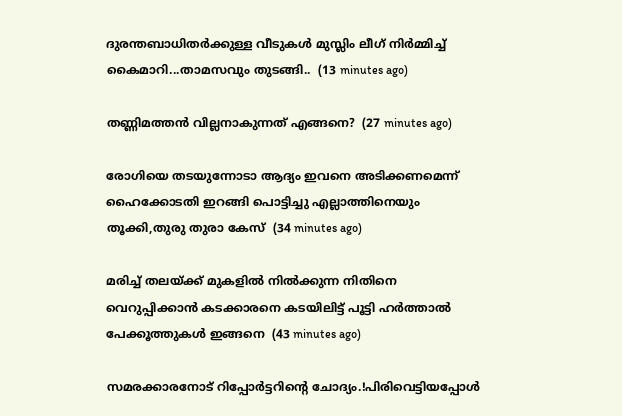ദുരന്തബാധിതര്‍ക്കുള്ള വീടുകള്‍ മുസ്ലിം ലീഗ് നിര്‍മ്മിച്ച് കൈമാറി...താമസവും തുടങ്ങി..  (13 minutes ago)

തണ്ണിമത്തൻ വില്ലനാകുന്നത് എങ്ങനെ?  (27 minutes ago)

രോഗിയെ തടയുന്നോടാ ആദ്യം ഇവനെ അടിക്കണമെന്ന് ഹൈക്കോടതി ഇറങ്ങി പൊട്ടിച്ചു എല്ലാത്തിനെയും തൂക്കി,തുരു തുരാ കേസ്  (34 minutes ago)

മരിച്ച് തലയ്ക്ക് മുകളിൽ നിൽക്കുന്ന നിതിനെ വെറുപ്പിക്കാൻ കടക്കാരനെ കടയിലിട്ട് പൂട്ടി ഹർത്താൽ പേക്കൂത്തുകൾ ഇങ്ങനെ  (43 minutes ago)

സമരക്കാരനോട് റിപ്പോർട്ടറിന്റെ ചോദ്യം.!പിരിവെട്ടിയപ്പോൾ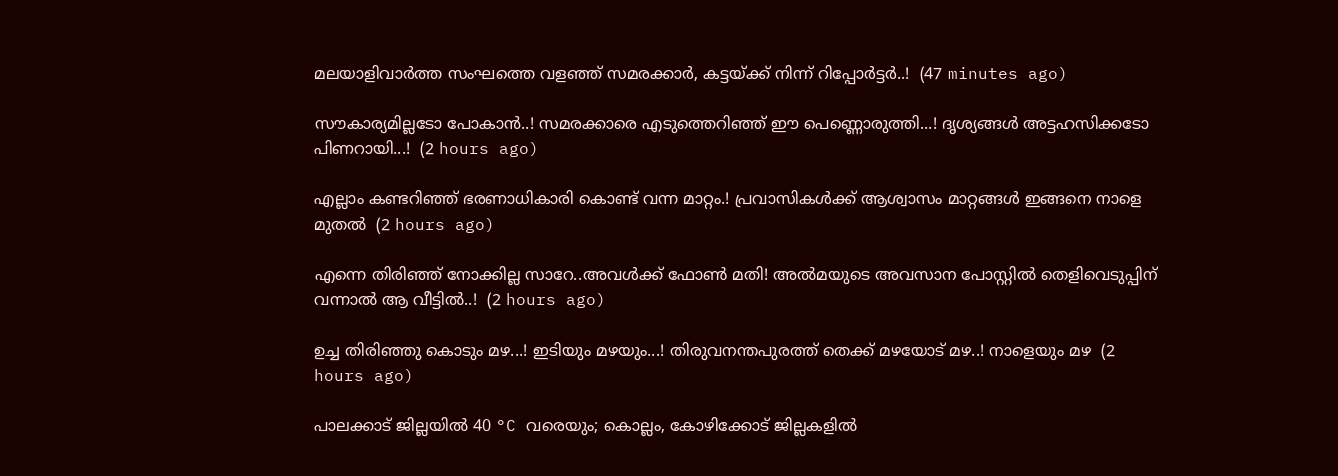മലയാളിവാർത്ത സംഘത്തെ വളഞ്ഞ് സമരക്കാർ, കട്ടയ്ക്ക് നിന്ന് റിപ്പോർട്ടർ..!  (47 minutes ago)

സൗകാര്യമില്ലടോ പോകാന്‍..! സമരക്കാരെ എടുത്തെറിഞ്ഞ് ഈ പെണ്ണൊരുത്തി...! ദൃശ്യങ്ങൾ അട്ടഹസിക്കടോ പിണറായി...!  (2 hours ago)

എല്ലാം കണ്ടറിഞ്ഞ് ഭരണാധികാരി കൊണ്ട് വന്ന മാറ്റം.! പ്രവാസികൾക്ക് ആശ്വാസം മാറ്റങ്ങൾ ഇങ്ങനെ നാളെ മുതൽ  (2 hours ago)

എന്നെ തിരിഞ്ഞ് നോക്കില്ല സാറേ..അവൾക്ക് ഫോൺ മതി! അൽമയുടെ അവസാന പോസ്റ്റിൽ തെളിവെടുപ്പിന് വന്നാൽ ആ വീട്ടിൽ..!  (2 hours ago)

ഉച്ച തിരിഞ്ഞു കൊടും മഴ...! ഇടിയും മഴയും...! തിരുവനന്തപുരത്ത് തെക്ക് മഴയോട് മഴ..! നാളെയും മഴ  (2 hours ago)

പാലക്കാട് ജില്ലയിൽ 40 °C വരെയും; കൊല്ലം, കോഴിക്കോട് ജില്ലകളിൽ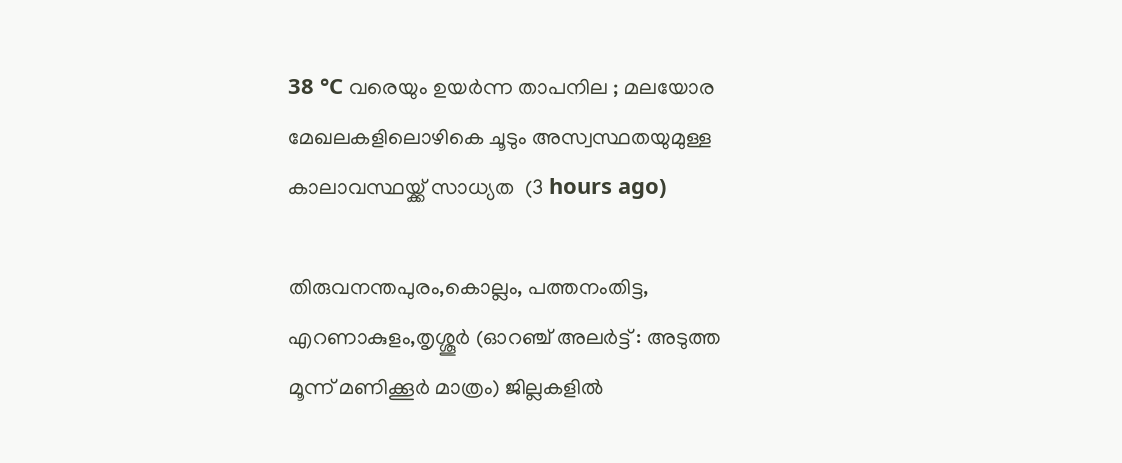38 °C വരെയും ഉയർന്ന താപനില ; മലയോര മേഖലകളിലൊഴികെ ചൂടും അസ്വസ്ഥതയുമുള്ള കാലാവസ്ഥയ്ക്ക് സാധ്യത  (3 hours ago)

തിരുവനന്തപുരം,കൊല്ലം, പത്തനംതിട്ട, എറണാകുളം,തൃശ്ശൂർ (ഓറഞ്ച് അലർട്ട് : അടുത്ത മൂന്ന്‌ മണിക്കൂർ മാത്രം) ജില്ലകളിൽ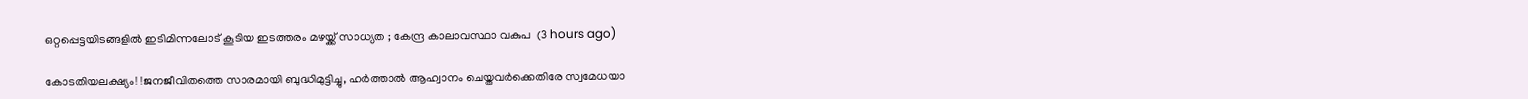ഒറ്റപ്പെട്ടയിടങ്ങളിൽ ഇടിമിന്നലോട് കൂടിയ ഇടത്തരം മഴയ്ക്ക് സാധ്യത ; കേന്ദ്ര കാലാവസ്ഥാ വകുപ  (3 hours ago)

കോടതിയലക്ഷ്യം! !ജനജീവിതത്തെ സാരമായി ബുദ്ധിമുട്ടിച്ചു, ഹർത്താൽ ആഹ്വാനം ചെയ്തവർക്കെതിരേ സ്വമേധയാ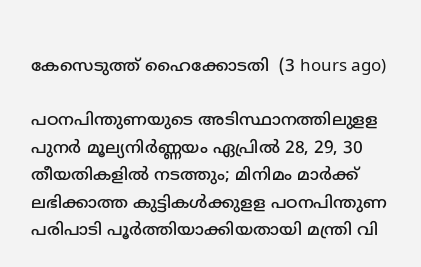കേസെടുത്ത് ഹൈക്കോടതി  (3 hours ago)

പഠനപിന്തുണയുടെ അടിസ്ഥാനത്തിലുളള പുനർ മൂല്യനിർണ്ണയം ഏപ്രിൽ 28, 29, 30 തീയതികളിൽ നടത്തും; മിനിമം മാർക്ക് ലഭിക്കാത്ത കുട്ടികൾക്കുളള പഠനപിന്തുണ പരിപാടി പൂർത്തിയാക്കിയതായി മന്ത്രി വി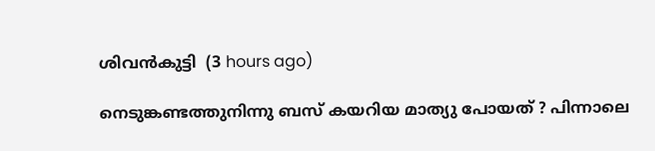ശിവൻകുട്ടി  (3 hours ago)

നെടുങ്കണ്ടത്തുനിന്നു ബസ് കയറിയ മാത്യു പോയത് ? പിന്നാലെ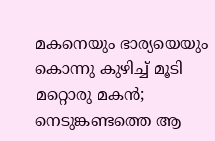മകനെയും ഭാര്യയെയും കൊന്നു കുഴിച്ച് മൂടി മറ്റൊരു മകൻ; നെടുങ്കണ്ടത്തെ ആ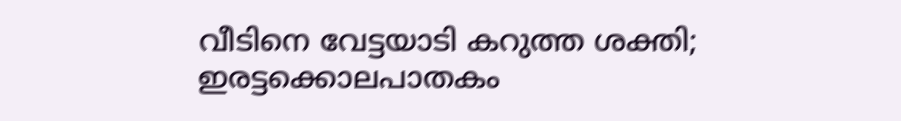വീടിനെ വേട്ടയാടി കറുത്ത ശക്തി; ഇരട്ടക്കൊലപാതകം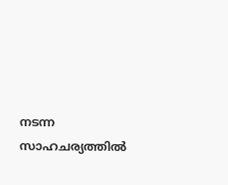നടന്ന സാഹചര്യത്തിൽ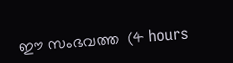ഈ സംഭവത്ത  (4 hours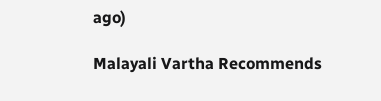ago)

Malayali Vartha Recommends